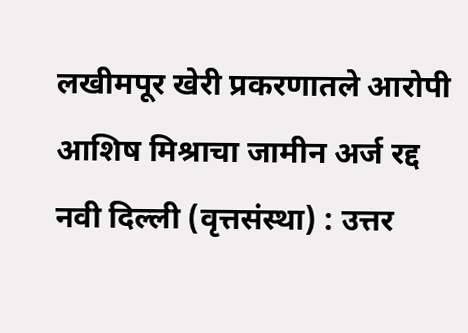लखीमपूर खेरी प्रकरणातले आरोपी आशिष मिश्राचा जामीन अर्ज रद्द
नवी दिल्ली (वृत्तसंस्था) : उत्तर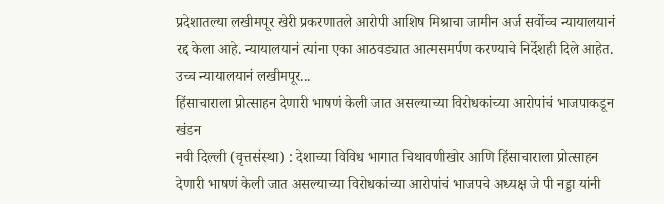प्रदेशातल्या लखीमपूर खेरी प्रकरणातले आरोपी आशिष मिश्राचा जामीन अर्ज सर्वोच्च न्यायालयानं रद्द केला आहे. न्यायालयानं त्यांना एका आठवड्यात आत्मसमर्पण करण्याचे निर्देशही दिले आहेत.
उच्च न्यायालयानं लखीमपूर...
हिंसाचाराला प्रोत्साहन देणारी भाषणं केली जात असल्याच्या विरोधकांच्या आरोपांचं भाजपाकडून खंडन
नवी दिल्ली (वृत्तसंस्था) : देशाच्या विविध भागात चिथावणीखोर आणि हिंसाचाराला प्रोत्साहन देणारी भाषणं केली जात असल्याच्या विरोधकांच्या आरोपांचं भाजपचे अध्यक्ष जे पी नड्डा यांनी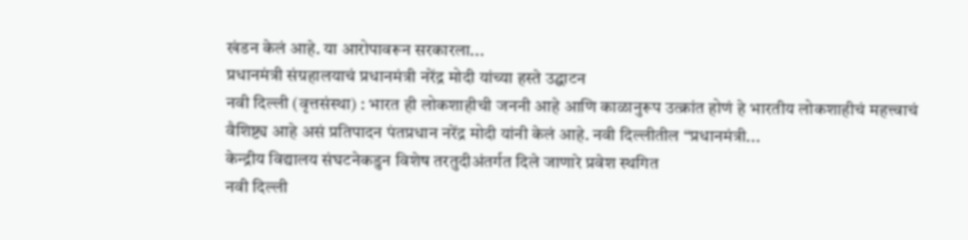खंडन केलं आहे. या आरोपावरून सरकारला...
प्रधानमंत्री संग्रहालयाचं प्रधानमंत्री नरेंद्र मोदी यांच्या हस्ते उद्घाटन
नवी दिल्ली (वृत्तसंस्था) : भारत ही लोकशाहीची जननी आहे आणि काळानुरूप उत्क्रांत होणं हे भारतीय लोकशाहीचं महत्त्वाचं वैशिष्ट्य आहे असं प्रतिपादन पंतप्रधान नरेंद्र मोदी यांनी केलं आहे. नवी दिल्लीतील “प्रधानमंत्री...
केन्द्रीय विद्यालय संघटनेकडुन विशेष तरतुदीअंतर्गत दिले जाणारे प्रवेश स्थगित
नवी दिल्ली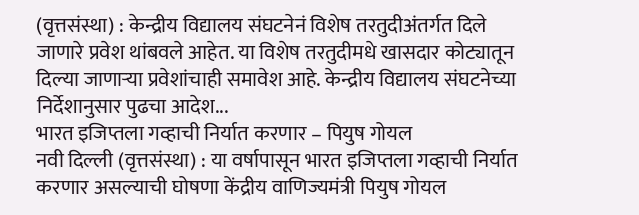(वृत्तसंस्था) : केन्द्रीय विद्यालय संघटनेनं विशेष तरतुदीअंतर्गत दिले जाणारे प्रवेश थांबवले आहेत. या विशेष तरतुदीमधे खासदार कोट्यातून दिल्या जाणाऱ्या प्रवेशांचाही समावेश आहे. केन्द्रीय विद्यालय संघटनेच्या निर्देशानुसार पुढचा आदेश...
भारत इजिप्तला गव्हाची निर्यात करणार – पियुष गोयल
नवी दिल्ली (वृत्तसंस्था) : या वर्षापासून भारत इजिप्तला गव्हाची निर्यात करणार असल्याची घोषणा केंद्रीय वाणिज्यमंत्री पियुष गोयल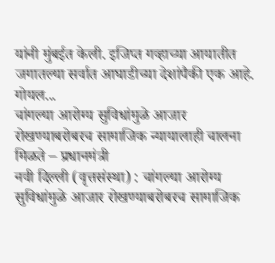यांनी मुंबईत केली. इजिप्त गव्हाच्या आयातीत जगातल्या सर्वात आघाडीच्या देशांपैकी एक आहे. गोयल...
चांगल्या आरोग्य सुविधांमुळे आजार रोखण्याबरोबरच सामाजिक न्यायालाही चालना मिळते – प्रधानमंत्री
नवी दिल्ली (वृत्तसंस्था) : चांगल्या आरोग्य सुविधांमुळे आजार रोखण्याबरोबरच सामाजिक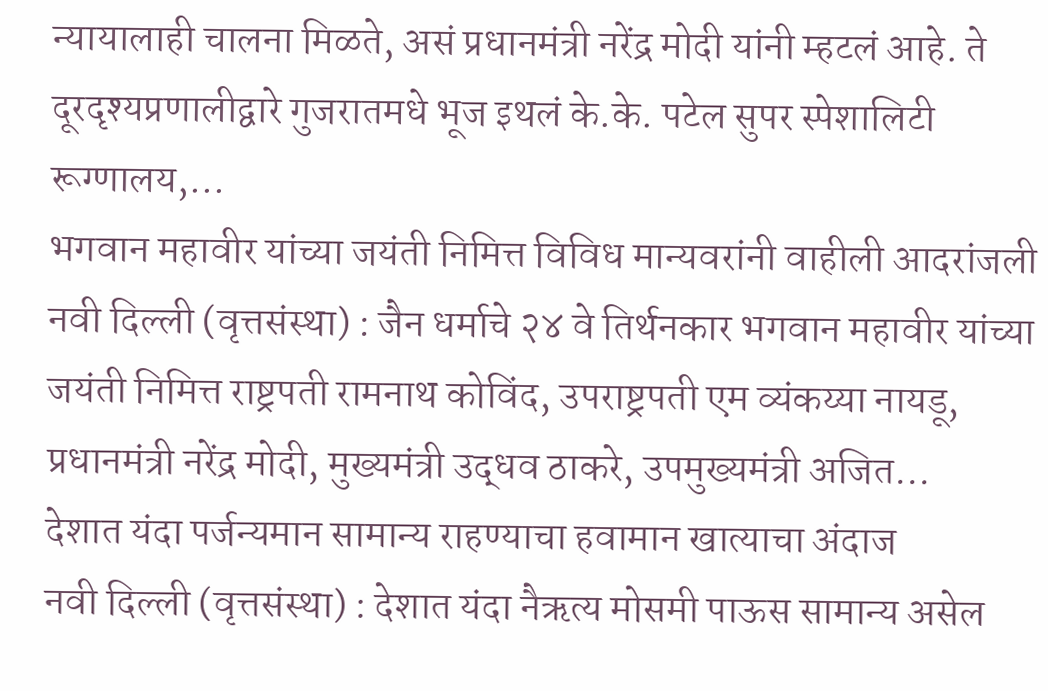न्यायालाही चालना मिळते, असं प्रधानमंत्री नरेंद्र मोदी यांनी म्हटलं आहे. ते दूरदृश्यप्रणालीद्वारे गुजरातमधे भूज इथलं के.के. पटेल सुपर स्पेशालिटी रूग्णालय,...
भगवान महावीर यांच्या जयंती निमित्त विविध मान्यवरांनी वाहीली आदरांजली
नवी दिल्ली (वृत्तसंस्था) : जैन धर्माचे २४ वे तिर्थनकार भगवान महावीर यांच्या जयंती निमित्त राष्ट्रपती रामनाथ कोविंद, उपराष्ट्रपती एम व्यंकय्या नायडू, प्रधानमंत्री नरेंद्र मोदी, मुख्यमंत्री उद्धव ठाकरे, उपमुख्यमंत्री अजित...
देशात यंदा पर्जन्यमान सामान्य राहण्याचा हवामान खात्याचा अंदाज
नवी दिल्ली (वृत्तसंस्था) : देशात यंदा नैऋत्य मोसमी पाऊस सामान्य असेल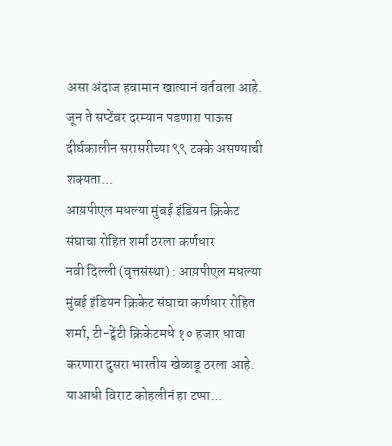असा अंदाज हवामान खात्यानं वर्तवला आहे. जून ते सप्टेंबर दरम्यान पडणारा पाऊस दीर्घकालीन सरासरीच्या ९९ टक्के असण्याची शक्यता...
आय़पीएल मधल्या मुंबई इंडियन क्रिकेट संघाचा रोहित शर्मा ठरला कर्णधार
नवी दिल्ली (वृत्तसंस्था) : आय़पीएल मधल्या मुंबई इंडियन क्रिकेट संघाचा कर्णधार रोहित शर्मा, टी-ट्वेंटी क्रिकेटमधे १० हजार धावा करणारा दुसरा भारतीय खेळाडू ठरला आहे. याआधी विराट कोहलीनं हा टप्पा...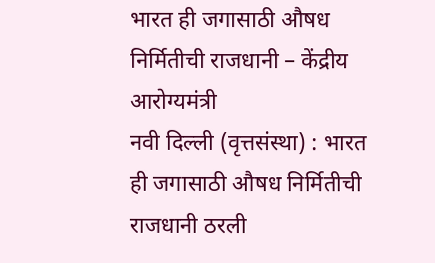भारत ही जगासाठी औषध निर्मितीची राजधानी – केंद्रीय आरोग्यमंत्री
नवी दिल्ली (वृत्तसंस्था) : भारत ही जगासाठी औषध निर्मितीची राजधानी ठरली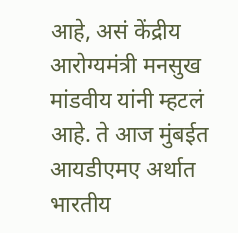आहे, असं केंद्रीय आरोग्यमंत्री मनसुख मांडवीय यांनी म्हटलं आहे. ते आज मुंबईत आयडीएमए अर्थात भारतीय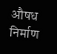औषध निर्माण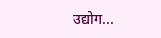उद्योग...